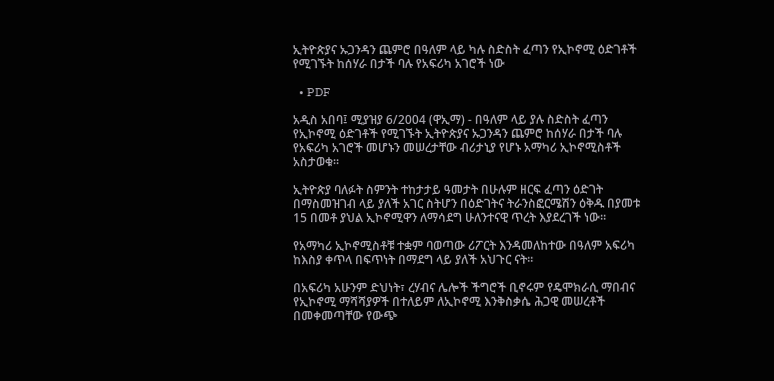ኢትዮጵያና ኡጋንዳን ጨምሮ በዓለም ላይ ካሉ ስድስት ፈጣን የኢኮኖሚ ዕድገቶች የሚገኙት ከሰሃራ በታች ባሉ የአፍሪካ አገሮች ነው

  • PDF

አዲስ አበባ፤ ሚያዝያ 6/2004 (ዋኢማ) - በዓለም ላይ ያሉ ስድስት ፈጣን የኢኮኖሚ ዕድገቶች የሚገኙት ኢትዮጵያና ኡጋንዳን ጨምሮ ከሰሃራ በታች ባሉ የአፍሪካ አገሮች መሆኑን መሠረታቸው ብሪታኒያ የሆኑ አማካሪ ኢኮኖሚስቶች አስታወቁ።

ኢትዮጵያ ባለፉት ስምንት ተከታታይ ዓመታት በሁሉም ዘርፍ ፈጣን ዕድገት በማስመዝገብ ላይ ያለች አገር ስትሆን በዕድገትና ትራንስፎርሜሽን ዕቅዱ በያመቱ 15 በመቶ ያህል ኢኮኖሚዋን ለማሳደግ ሁለንተናዊ ጥረት እያደረገች ነው።

የአማካሪ ኢኮኖሚስቶቹ ተቋም ባወጣው ሪፖርት እንዳመለከተው በዓለም አፍሪካ ከእስያ ቀጥላ በፍጥነት በማደግ ላይ ያለች አህጉር ናት።

በአፍሪካ አሁንም ድህነት፣ ረሃብና ሌሎች ችግሮች ቢኖሩም የዴሞክራሲ ማበብና የኢኮኖሚ ማሻሻያዎች በተለይም ለኢኮኖሚ እንቅስቃሴ ሕጋዊ መሠረቶች በመቀመጣቸው የውጭ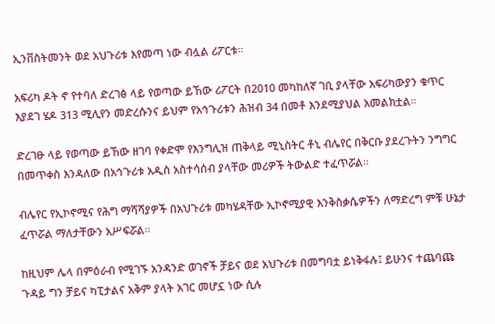ኢንቨስትመንት ወደ አህጉሪቱ እየመጣ ነው ብሏል ሪፖርቱ።

አፍሪካ ዶት ኖ የተባለ ድረገፅ ላይ የወጣው ይኸው ሪፖርት በ2010 መካከለኛ ገቢ ያላቸው አፍሪካውያን ቁጥር እያደገ ሄዶ 313 ሚሊየን መድረሱንና ይህም የአኅጉሪቱን ሕዝብ 34 በመቶ እንደሚያህል አመልክቷል።

ድረገፁ ላይ የወጣው ይኸው ዘገባ የቀድሞ የእንግሊዝ ጠቅላይ ሚኒስትር ቶኒ ብሌየር በቅርቡ ያደረጉትን ንግግር በመጥቀስ እንዳለው በአኅጉሪቱ አዲስ አስተሳሰብ ያላቸው መሪዎች ትውልድ ተፈጥሯል።

ብሌየር የኢኮኖሚና የሕግ ማሻሻያዎች በአህጉሪቱ መካሄዳቸው ኢኮኖሚያዊ እንቅስቃሴዎችን ለማድረግ ምቹ ሁኔታ ፈጥሯል ማለታቸውን አሥፍሯል።

ከዚህም ሌላ በምዕራብ የሚገኙ አንዳንድ ወገኖች ቻይና ወደ አህጉሪቱ በመግባቷ ይነቅፋሉ፤ ይሁንና ተጨባጩ ጉዳይ ግን ቻይና ካፒታልና አቅም ያላት አገር መሆኗ ነው ሲሉ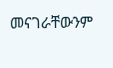መናገራቸውንም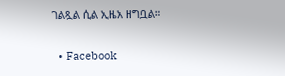ገልጿል ሲል ኢዜአ ዘግቧል።

  • Facebook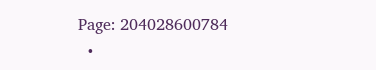Page: 204028600784
  •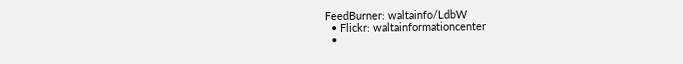FeedBurner: waltainfo/LdbW
  • Flickr: waltainformationcenter
  •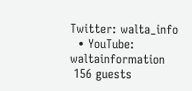Twitter: walta_info
  • YouTube: waltainformation
 156 guests